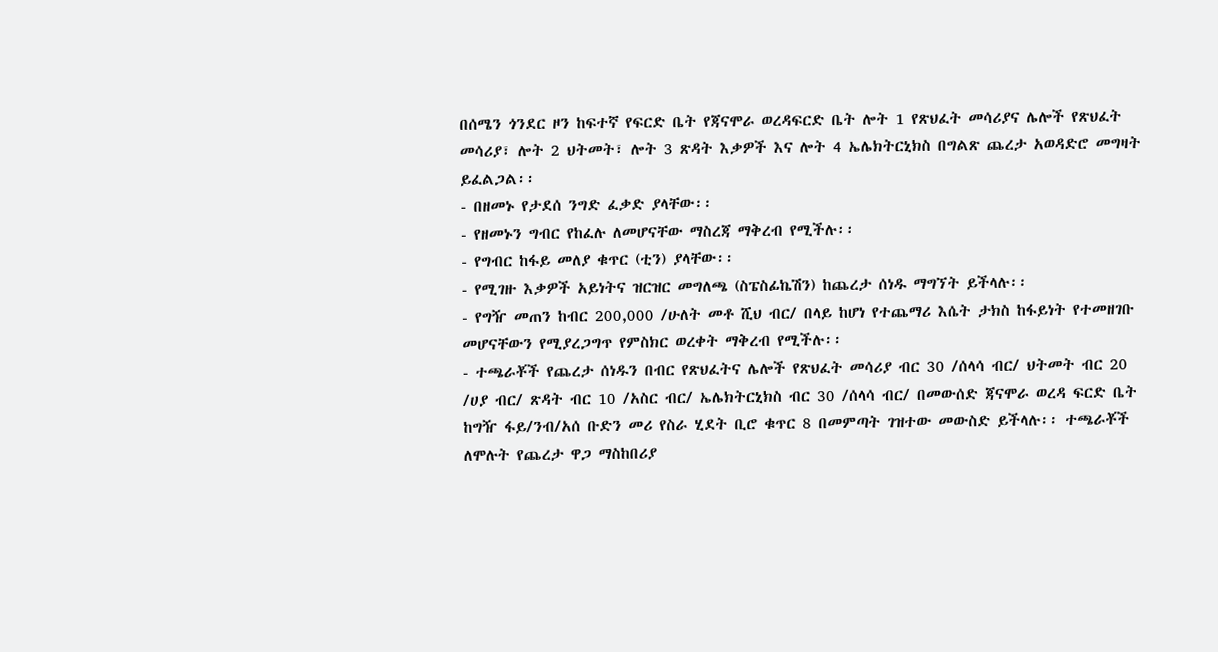በሰሜን ጎንደር ዞን ከፍተኛ የፍርድ ቤት የጃናሞራ ወረዳፍርድ ቤት ሎት 1 የጽህፈት መሳሪያና ሌሎች የጽህፈት መሳሪያ፣ ሎት 2 ህትመት፣ ሎት 3 ጽዳት እቃዎች እና ሎት 4 ኤሌክትርኒክስ በግልጽ ጨረታ አወዳድሮ መግዛት ይፈልጋል፡፡
- በዘመኑ የታደሰ ንግድ ፈቃድ ያላቸው፡፡
- የዘመኑን ግብር የከፈሉ ለመሆናቸው ማስረጃ ማቅረብ የሚችሉ፡፡
- የግብር ከፋይ መለያ ቁጥር (ቲን) ያላቸው፡፡
- የሚገዙ እቃዎች አይነትና ዝርዝር መግለጫ (ስፔስፊኬሽን) ከጨረታ ሰነዱ ማግኘት ይችላሉ፡፡
- የግዥ መጠን ከብር 200,000 /ሁለት መቶ ሺህ ብር/ በላይ ከሆነ የተጨማሪ እሴት ታክስ ከፋይነት የተመዘገቡ መሆናቸውን የሚያረጋግጥ የምስክር ወረቀት ማቅረብ የሚችሉ፡፡
- ተጫራቾች የጨረታ ሰነዱን በብር የጽህፈትና ሌሎች የጽህፈት መሳሪያ ብር 30 /ሰላሳ ብር/ ህትመት ብር 20 /ሀያ ብር/ ጽዳት ብር 10 /አስር ብር/ ኤሌክትርኒክስ ብር 30 /ሰላሳ ብር/ በመውሰድ ጃናሞራ ወረዳ ፍርድ ቤት ከግዥ ፋይ/ንብ/አሰ ቡድን መሪ የስራ ሂደት ቢሮ ቁጥር 8 በመምጣት ገዝተው መውስድ ይችላሉ፡፡ ተጫራቾች ለሞሉት የጨረታ ዋጋ ማስከበሪያ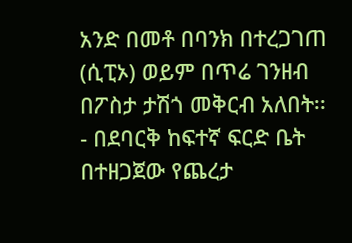አንድ በመቶ በባንክ በተረጋገጠ (ሲፒኦ) ወይም በጥሬ ገንዘብ በፖስታ ታሽጎ መቅርብ አለበት፡፡
- በደባርቅ ከፍተኛ ፍርድ ቤት በተዘጋጀው የጨረታ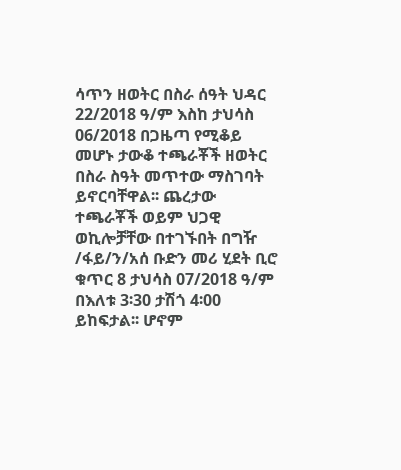ሳጥን ዘወትር በስራ ሰዓት ህዳር 22/2018 ዓ/ም እስከ ታህሳስ 06/2018 በጋዜጣ የሚቆይ መሆኑ ታውቆ ተጫራቾች ዘወትር በስራ ስዓት መጥተው ማስገባት ይኖርባቸዋል፡፡ ጨረታው ተጫራቾች ወይም ህጋዊ ወኪሎቻቸው በተገኙበት በግዥ /ፋይ/ን/አሰ ቡድን መሪ ሂደት ቢሮ ቁጥር 8 ታህሳስ 07/2018 ዓ/ም በእለቱ 3፡30 ታሽጎ 4፡00 ይከፍታል፡፡ ሆኖም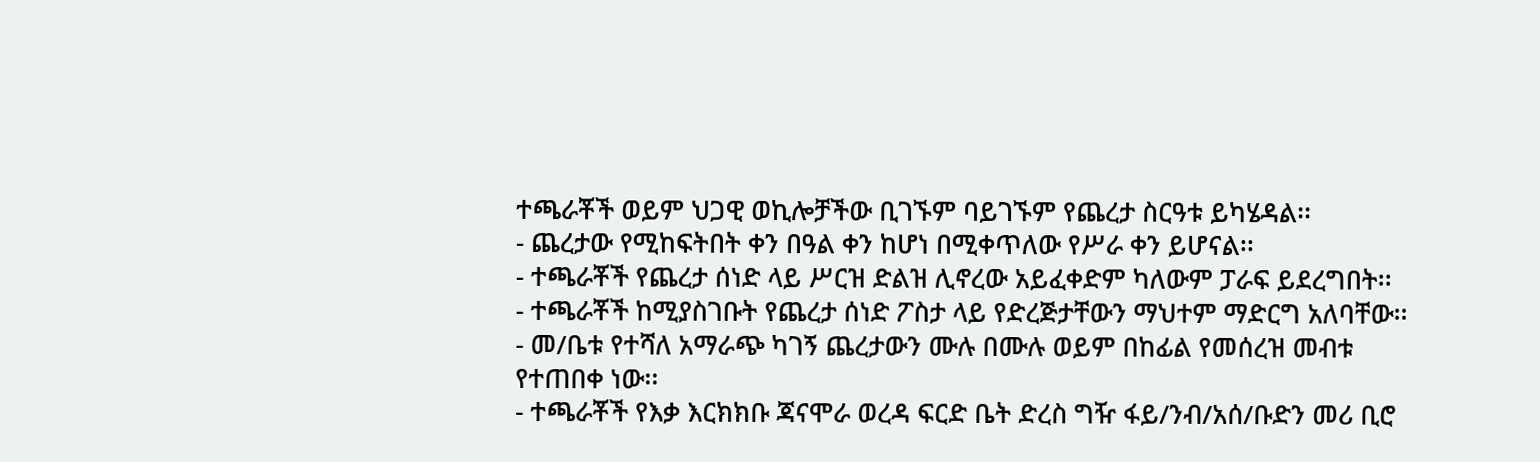ተጫራቾች ወይም ህጋዊ ወኪሎቻችው ቢገኙም ባይገኙም የጨረታ ስርዓቱ ይካሄዳል፡፡
- ጨረታው የሚከፍትበት ቀን በዓል ቀን ከሆነ በሚቀጥለው የሥራ ቀን ይሆናል፡፡
- ተጫራቾች የጨረታ ሰነድ ላይ ሥርዝ ድልዝ ሊኖረው አይፈቀድም ካለውም ፓራፍ ይደረግበት፡፡
- ተጫራቾች ከሚያስገቡት የጨረታ ሰነድ ፖስታ ላይ የድረጅታቸውን ማህተም ማድርግ አለባቸው፡፡
- መ/ቤቱ የተሻለ አማራጭ ካገኝ ጨረታውን ሙሉ በሙሉ ወይም በከፊል የመሰረዝ መብቱ የተጠበቀ ነው፡፡
- ተጫራቾች የእቃ እርክክቡ ጃናሞራ ወረዳ ፍርድ ቤት ድረስ ግዥ ፋይ/ንብ/አሰ/ቡድን መሪ ቢሮ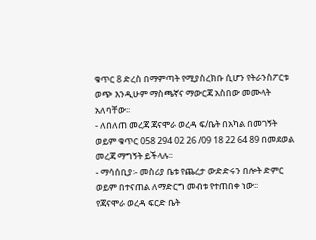ቁጥር 8 ድረስ በማምጣት የሚያስረክቡ ሲሆን የትራንስፖርቱ ወጭ እንዲሁም ማስጫኛና ማውርጃ አስበው መሙላት አለባቸው፡፡
- ለበለጠ መረጃ ጃናሞራ ወረዳ ፍ/ቤት በአካል በመገኝት ወይም ቁጥር 058 294 02 26 /09 18 22 64 89 በመደወል መረጃ ማግኝት ይችላሉ፡፡
- ማሳሰቢያ፡- መስሪያ ቤቱ የጨረታ ውድድሩን በሎት ድምር ወይም በተናጠል ለማድርግ መብቱ የተጠበቀ ነው፡፡
የጃናሞራ ወረዳ ፍርድ ቤት